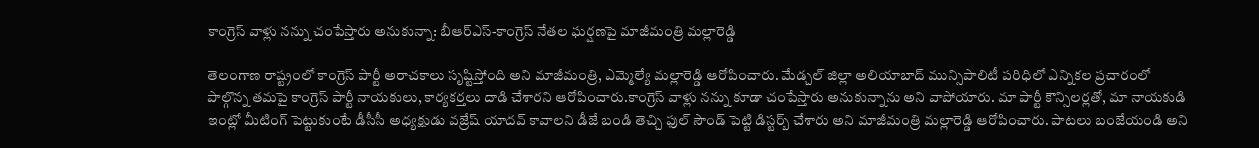కాంగ్రెస్ వాళ్లు నన్ను చంపేస్తారు అనుకున్నా: బీఆర్ఎస్-కాంగ్రెస్ నేతల ఘర్షణపై మాజీమంత్రి మల్లారెడ్డి

తెలంగాణ రాష్ట్రంలో కాంగ్రెస్ పార్టీ అరాచకాలు సృష్టిస్తోంది అని మాజీమంత్రి, ఎమ్మెల్యే మల్లారెడ్డి ఆరోపించారు. మేడ్చల్ జిల్లా అలియాబాద్ మున్సిపాలిటీ పరిధిలో ఎన్నికల ప్రచారంలో పాల్గొన్న తమపై కాంగ్రెస్ పార్టీ నాయకులు, కార్యకర్తలు దాడి చేశారని ఆరోపించారు.కాంగ్రెస్ వాళ్లు నన్ను కూడా చంపేస్తారు అనుకున్నాను అని వాపోయారు. మా పార్టీ కౌన్సిలర్లతో, మా నాయకుడి ఇంట్లో మీటింగ్ పెట్టుకుంటే డీసీసీ అధ్యక్షుడు వజ్రేష్ యాదవ్ కావాలని డీజే బండి తెచ్చి ఫుల్ సౌండ్ పెట్టి డిస్టర్బ్ చేశారు అని మాజీమంత్రి మల్లారెడ్డి ఆరోపించారు. పాటలు బంజేయండి అని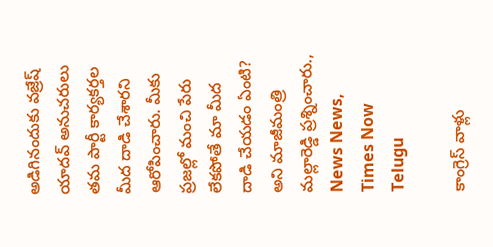అడిగినందుకు వజ్రేష్ యాదవ్ అనుచరులు తమ పార్టీ కార్యకర్తల మీద దాడి చేశారని ఆరోపించారు. మీకు ప్రజల్లో మంచి పేరు లేకపోతే మా మీద దాడి చేయడం ఏంటి? అని మాజీమంత్రి మల్లారెడ్డి ప్రశ్నించారు., News News, Times Now Telugu

కాంగ్రెస్ వాళ్లు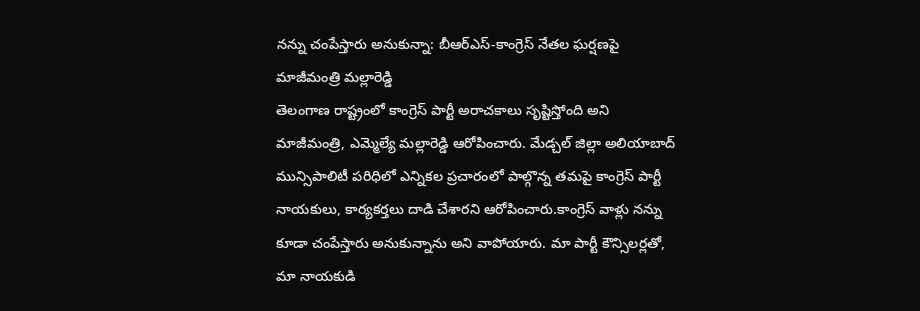నన్ను చంపేస్తారు అనుకున్నా: బీఆర్ఎస్-కాంగ్రెస్ నేతల ఘర్షణపై మాజీమంత్రి మల్లారెడ్డి
తెలంగాణ రాష్ట్రంలో కాంగ్రెస్ పార్టీ అరాచకాలు సృష్టిస్తోంది అని మాజీమంత్రి, ఎమ్మెల్యే మల్లారెడ్డి ఆరోపించారు. మేడ్చల్ జిల్లా అలియాబాద్ మున్సిపాలిటీ పరిధిలో ఎన్నికల ప్రచారంలో పాల్గొన్న తమపై కాంగ్రెస్ పార్టీ నాయకులు, కార్యకర్తలు దాడి చేశారని ఆరోపించారు.కాంగ్రెస్ వాళ్లు నన్ను కూడా చంపేస్తారు అనుకున్నాను అని వాపోయారు. మా పార్టీ కౌన్సిలర్లతో, మా నాయకుడి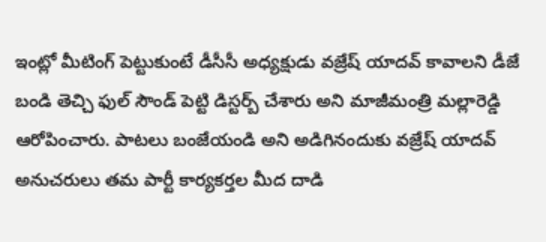ఇంట్లో మీటింగ్ పెట్టుకుంటే డీసీసీ అధ్యక్షుడు వజ్రేష్ యాదవ్ కావాలని డీజే బండి తెచ్చి ఫుల్ సౌండ్ పెట్టి డిస్టర్బ్ చేశారు అని మాజీమంత్రి మల్లారెడ్డి ఆరోపించారు. పాటలు బంజేయండి అని అడిగినందుకు వజ్రేష్ యాదవ్ అనుచరులు తమ పార్టీ కార్యకర్తల మీద దాడి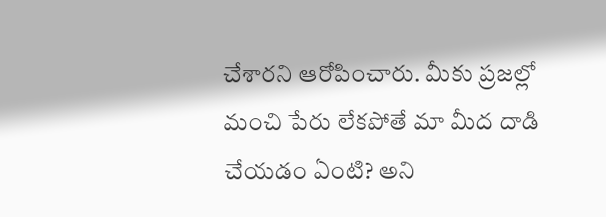చేశారని ఆరోపించారు. మీకు ప్రజల్లో మంచి పేరు లేకపోతే మా మీద దాడి చేయడం ఏంటి? అని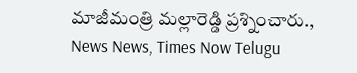మాజీమంత్రి మల్లారెడ్డి ప్రశ్నించారు., News News, Times Now Telugu